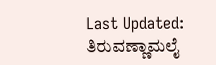Last Updated:
ತಿರುವಣ್ಣಾಮಲೈ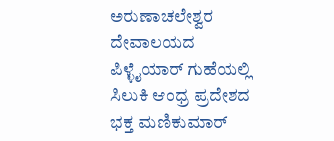ಅರುಣಾಚಲೇಶ್ವರ ದೇವಾಲಯದ ಪಿಳ್ಳೈಯಾರ್ ಗುಹೆಯಲ್ಲಿ ಸಿಲುಕಿ ಆಂಧ್ರ ಪ್ರದೇಶದ ಭಕ್ತ ಮಣಿಕುಮಾರ್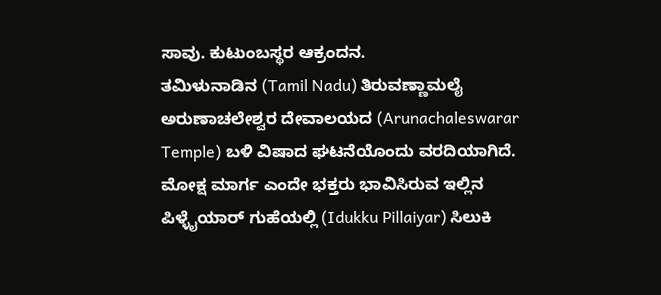ಸಾವು. ಕುಟುಂಬಸ್ಥರ ಆಕ್ರಂದನ.
ತಮಿಳುನಾಡಿನ (Tamil Nadu) ತಿರುವಣ್ಣಾಮಲೈ ಅರುಣಾಚಲೇಶ್ವರ ದೇವಾಲಯದ (Arunachaleswarar Temple) ಬಳಿ ವಿಷಾದ ಘಟನೆಯೊಂದು ವರದಿಯಾಗಿದೆ. ಮೋಕ್ಷ ಮಾರ್ಗ ಎಂದೇ ಭಕ್ತರು ಭಾವಿಸಿರುವ ಇಲ್ಲಿನ ಪಿಳ್ಳೈಯಾರ್ ಗುಹೆಯಲ್ಲಿ (Idukku Pillaiyar) ಸಿಲುಕಿ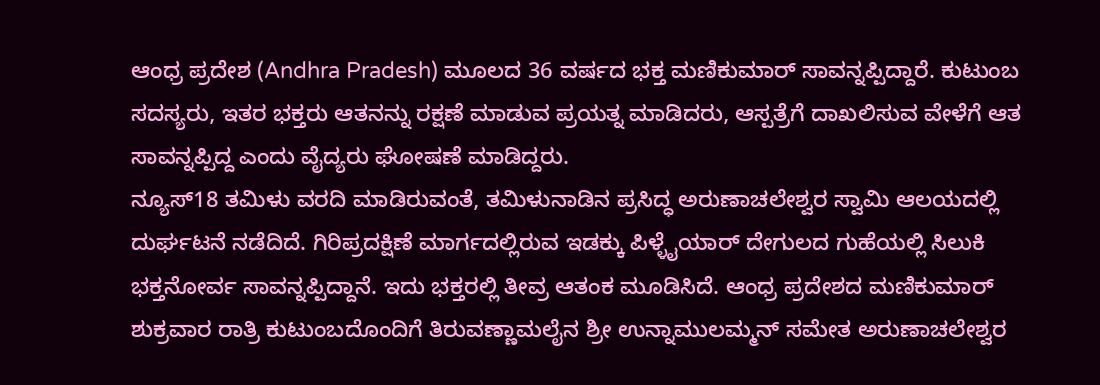ಆಂಧ್ರ ಪ್ರದೇಶ (Andhra Pradesh) ಮೂಲದ 36 ವರ್ಷದ ಭಕ್ತ ಮಣಿಕುಮಾರ್ ಸಾವನ್ನಪ್ಪಿದ್ದಾರೆ. ಕುಟುಂಬ ಸದಸ್ಯರು, ಇತರ ಭಕ್ತರು ಆತನನ್ನು ರಕ್ಷಣೆ ಮಾಡುವ ಪ್ರಯತ್ನ ಮಾಡಿದರು, ಆಸ್ಪತ್ರೆಗೆ ದಾಖಲಿಸುವ ವೇಳೆಗೆ ಆತ ಸಾವನ್ನಪ್ಪಿದ್ದ ಎಂದು ವೈದ್ಯರು ಘೋಷಣೆ ಮಾಡಿದ್ದರು.
ನ್ಯೂಸ್18 ತಮಿಳು ವರದಿ ಮಾಡಿರುವಂತೆ, ತಮಿಳುನಾಡಿನ ಪ್ರಸಿದ್ಧ ಅರುಣಾಚಲೇಶ್ವರ ಸ್ವಾಮಿ ಆಲಯದಲ್ಲಿ ದುರ್ಘಟನೆ ನಡೆದಿದೆ. ಗಿರಿಪ್ರದಕ್ಷಿಣೆ ಮಾರ್ಗದಲ್ಲಿರುವ ಇಡಕ್ಕು ಪಿಳ್ಳೈಯಾರ್ ದೇಗುಲದ ಗುಹೆಯಲ್ಲಿ ಸಿಲುಕಿ ಭಕ್ತನೋರ್ವ ಸಾವನ್ನಪ್ಪಿದ್ದಾನೆ. ಇದು ಭಕ್ತರಲ್ಲಿ ತೀವ್ರ ಆತಂಕ ಮೂಡಿಸಿದೆ. ಆಂಧ್ರ ಪ್ರದೇಶದ ಮಣಿಕುಮಾರ್ ಶುಕ್ರವಾರ ರಾತ್ರಿ ಕುಟುಂಬದೊಂದಿಗೆ ತಿರುವಣ್ಣಾಮಲೈನ ಶ್ರೀ ಉನ್ನಾಮುಲಮ್ಮನ್ ಸಮೇತ ಅರುಣಾಚಲೇಶ್ವರ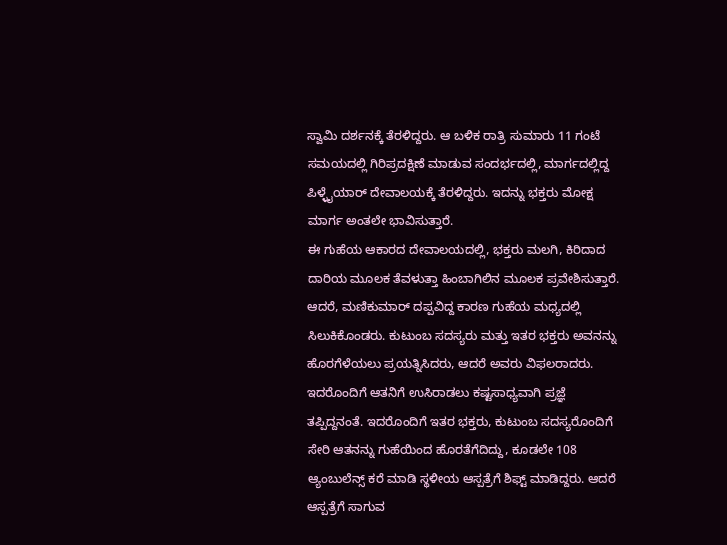ಸ್ವಾಮಿ ದರ್ಶನಕ್ಕೆ ತೆರಳಿದ್ದರು. ಆ ಬಳಿಕ ರಾತ್ರಿ ಸುಮಾರು 11 ಗಂಟೆ ಸಮಯದಲ್ಲಿ ಗಿರಿಪ್ರದಕ್ಷಿಣೆ ಮಾಡುವ ಸಂದರ್ಭದಲ್ಲಿ, ಮಾರ್ಗದಲ್ಲಿದ್ದ ಪಿಳ್ಳೈಯಾರ್ ದೇವಾಲಯಕ್ಕೆ ತೆರಳಿದ್ದರು. ಇದನ್ನು ಭಕ್ತರು ಮೋಕ್ಷ ಮಾರ್ಗ ಅಂತಲೇ ಭಾವಿಸುತ್ತಾರೆ.
ಈ ಗುಹೆಯ ಆಕಾರದ ದೇವಾಲಯದಲ್ಲಿ, ಭಕ್ತರು ಮಲಗಿ, ಕಿರಿದಾದ ದಾರಿಯ ಮೂಲಕ ತೆವಳುತ್ತಾ ಹಿಂಬಾಗಿಲಿನ ಮೂಲಕ ಪ್ರವೇಶಿಸುತ್ತಾರೆ. ಆದರೆ, ಮಣಿಕುಮಾರ್ ದಪ್ಪವಿದ್ದ ಕಾರಣ ಗುಹೆಯ ಮಧ್ಯದಲ್ಲಿ ಸಿಲುಕಿಕೊಂಡರು. ಕುಟುಂಬ ಸದಸ್ಯರು ಮತ್ತು ಇತರ ಭಕ್ತರು ಅವನನ್ನು ಹೊರಗೆಳೆಯಲು ಪ್ರಯತ್ನಿಸಿದರು, ಆದರೆ ಅವರು ವಿಫಲರಾದರು. ಇದರೊಂದಿಗೆ ಆತನಿಗೆ ಉಸಿರಾಡಲು ಕಷ್ಟಸಾಧ್ಯವಾಗಿ ಪ್ರಜ್ಞೆ ತಪ್ಪಿದ್ದನಂತೆ. ಇದರೊಂದಿಗೆ ಇತರ ಭಕ್ತರು, ಕುಟುಂಬ ಸದಸ್ಯರೊಂದಿಗೆ ಸೇರಿ ಆತನನ್ನು ಗುಹೆಯಿಂದ ಹೊರತೆಗೆದಿದ್ದು, ಕೂಡಲೇ 108 ಆ್ಯಂಬುಲೆನ್ಸ್ ಕರೆ ಮಾಡಿ ಸ್ಥಳೀಯ ಆಸ್ಪತ್ರೆಗೆ ಶಿಫ್ಟ್ ಮಾಡಿದ್ದರು. ಆದರೆ ಆಸ್ಪತ್ರೆಗೆ ಸಾಗುವ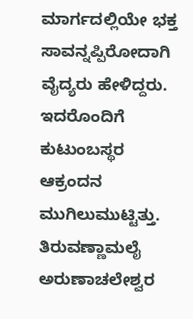ಮಾರ್ಗದಲ್ಲಿಯೇ ಭಕ್ತ ಸಾವನ್ನಪ್ಪಿರೋದಾಗಿ ವೈದ್ಯರು ಹೇಳಿದ್ದರು. ಇದರೊಂದಿಗೆ ಕುಟುಂಬಸ್ಥರ ಆಕ್ರಂದನ ಮುಗಿಲುಮುಟ್ಟಿತ್ತು.
ತಿರುವಣ್ಣಾಮಲೈ ಅರುಣಾಚಲೇಶ್ವರ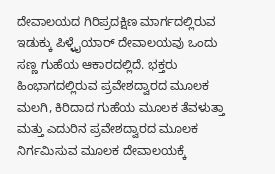ದೇವಾಲಯದ ಗಿರಿಪ್ರದಕ್ಷಿಣ ಮಾರ್ಗದಲ್ಲಿರುವ ಇಡುಕ್ಕು ಪಿಳ್ಳೈಯಾರ್ ದೇವಾಲಯವು ಒಂದು ಸಣ್ಣ ಗುಹೆಯ ಆಕಾರದಲ್ಲಿದೆ. ಭಕ್ತರು ಹಿಂಭಾಗದಲ್ಲಿರುವ ಪ್ರವೇಶದ್ವಾರದ ಮೂಲಕ ಮಲಗಿ, ಕಿರಿದಾದ ಗುಹೆಯ ಮೂಲಕ ತೆವಳುತ್ತಾ ಮತ್ತು ಎದುರಿನ ಪ್ರವೇಶದ್ವಾರದ ಮೂಲಕ ನಿರ್ಗಮಿಸುವ ಮೂಲಕ ದೇವಾಲಯಕ್ಕೆ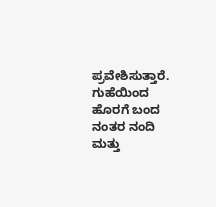ಪ್ರವೇಶಿಸುತ್ತಾರೆ. ಗುಹೆಯಿಂದ ಹೊರಗೆ ಬಂದ ನಂತರ ನಂದಿ ಮತ್ತು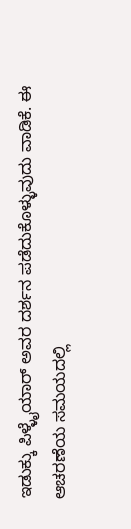ಇಡುಕ್ಕು ಪಿಳ್ಳೈಯಾರ್ ಅವರ ದರ್ಶನ ಪಡೆದುಕೊಳ್ಳುವುದು ವಾಡಿಕೆ. ಈ ಆಚರಣೆಯ ಸಮಯದಲ್ಲಿ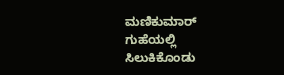ಮಣಿಕುಮಾರ್ ಗುಹೆಯಲ್ಲಿ ಸಿಲುಕಿಕೊಂಡು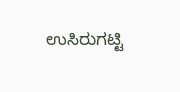ಉಸಿರುಗಟ್ಟಿ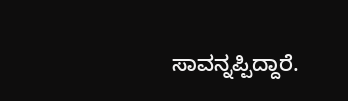ಸಾವನ್ನಪ್ಪಿದ್ದಾರೆ.